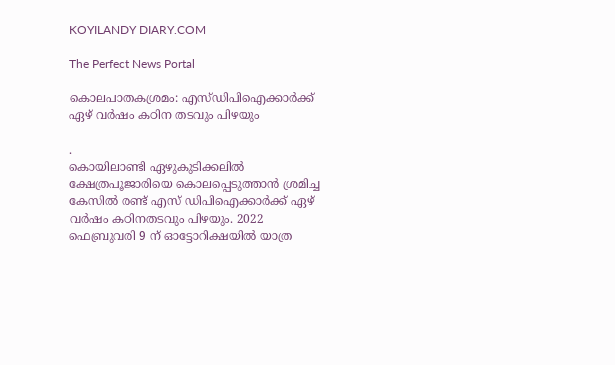KOYILANDY DIARY.COM

The Perfect News Portal

കൊലപാതകശ്രമം: എസ്‌ഡിപിഐക്കാർക്ക് ഏഴ് വർഷം കഠിന തടവും പിഴയും

.
കൊയിലാണ്ടി ഏഴുകുടിക്കലിൽ ക്ഷേത്രപൂജാരിയെ കൊലപ്പെടുത്താൻ ശ്രമിച്ച കേസിൽ രണ്ട് എസ് ഡിപിഐക്കാർക്ക് ഏഴ് വർഷം കഠിനതടവും പിഴയും. 2022 ഫെബ്രുവരി 9 ന് ഓട്ടോറിക്ഷയിൽ യാത്ര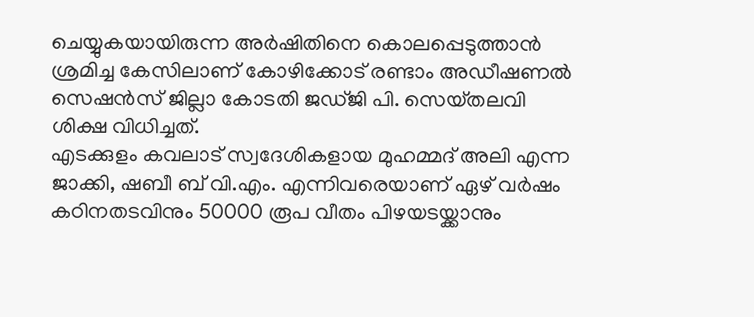ചെയ്യുകയായിരുന്ന അർഷിതിനെ കൊലപ്പെടുത്താൻ ശ്രമിച്ച കേസിലാണ് കോഴിക്കോട് രണ്ടാം അഡീഷണൽ സെഷൻസ് ജില്ലാ കോടതി ജഡ്‌ജി പി. സെയ്‌തലവി ശിക്ഷ വിധിച്ചത്.
എടക്കുളം കവലാട് സ്വദേശികളായ മുഹമ്മദ് അലി എന്ന ജാക്കി, ഷബീ ബ് വി.എം. എന്നിവരെയാണ് ഏഴ് വർഷം കഠിനതടവിനും 50000 രൂപ വീതം പിഴയടയ്ക്കാനും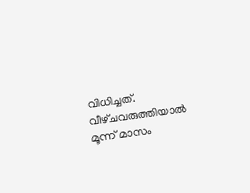വിധിച്ചത്. വീഴ്‌ചവരുത്തിയാൽ മൂന്ന് മാസം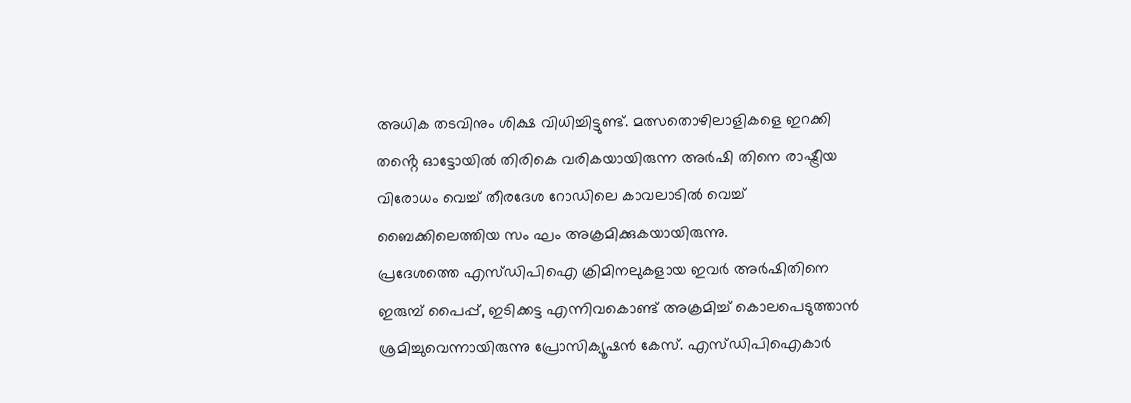അധിക തടവിനും ശിക്ഷ വിധിച്ചിട്ടുണ്ട്. മത്സതൊഴിലാളികളെ ഇറക്കി തൻ്റെ ഓട്ടോയിൽ തിരികെ വരികയായിരുന്ന അർഷി തിനെ രാഷ്ട്രീയ വിരോധം വെച്ച് തീരദേശ റോഡിലെ കാവലാടിൽ വെച്ച് ബൈക്കിലെത്തിയ സം ഘം അക്രമിക്കുകയായിരുന്നു.
പ്രദേശത്തെ എസ്‌ഡിപിഐ ക്രിമിനലുകളായ ഇവർ അർഷിതിനെ ഇരുമ്പ് പൈപ്പ്, ഇടിക്കട്ട എന്നിവകൊണ്ട് അക്രമിച്ച് കൊലപെടുത്താൻ ശ്രമിച്ചുവെന്നായിരുന്നു പ്രോസിക്യൂഷൻ കേസ്. എസ്‌ഡിപിഐകാർ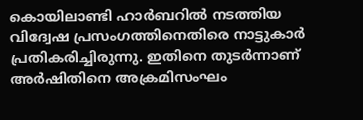കൊയിലാണ്ടി ഹാർബറിൽ നടത്തിയ വിദ്വേഷ പ്രസംഗത്തിനെതിരെ നാട്ടുകാർ പ്രതികരിച്ചിരുന്നു. ഇതിനെ തുടർന്നാണ് അർഷിതിനെ അക്രമിസംഘം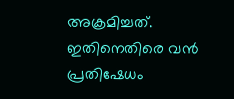അക്രമിച്ചത്. ഇതിനെതിരെ വൻ പ്രതിഷേധം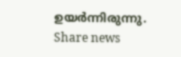ഉയർന്നിരുന്നു.
Share news